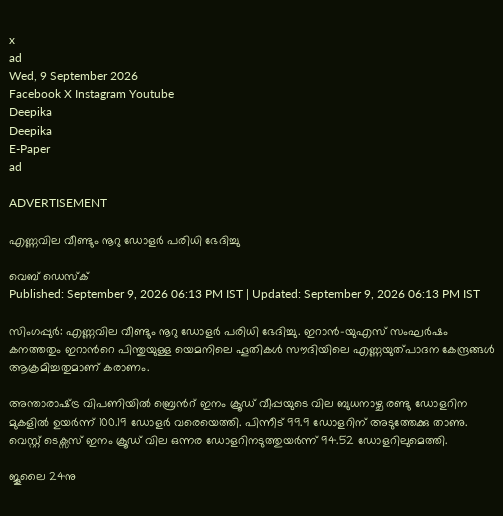x
ad
Wed, 9 September 2026
Facebook X Instagram Youtube
Deepika
Deepika
E-Paper
ad

ADVERTISEMENT

എണ്ണവില വീണ്ടും നൂറു ഡോളർ പരിധി ഭേദിച്ചു

വെബ് ഡെസ്ക്
Published: September 9, 2026 06:13 PM IST | Updated: September 9, 2026 06:13 PM IST

സിംഗപ്പുർ: എണ്ണവില വീണ്ടും നൂറു ഡോളർ പരിധി ഭേദിച്ചു. ഇറാൻ-യുഎസ് സംഘർഷം കനത്തതും ഇറാന്‍റെ പിന്തുയുള്ള യെമനിലെ ഹൂതികൾ സൗദിയിലെ എണ്ണയുത്പാദന കേന്ദ്രങ്ങൾ ആക്രമിച്ചതുമാണ് കരാണം.

അന്താരാഷ്‌ട്ര വിപണിയിൽ ബ്രെന്‍റ് ഇനം ക്രൂഡ് വീപ്പയുടെ വില ബുധനാഴ്ച രണ്ടു ഡോളറിന മുകളിൽ ഉയർന്ന് 100.19 ഡോളർ വരെയെത്തി. പിന്നീട് 99.9 ഡോളറിന് അടുത്തേക്കു താണു. വെസ്റ്റ് ടെക്സസ് ഇനം ക്രൂഡ് വില ഒന്നര ഡോളറിനടുത്തുയർന്ന് 94.52 ഡോളറിലുമെത്തി.

ജൂലൈ 24നു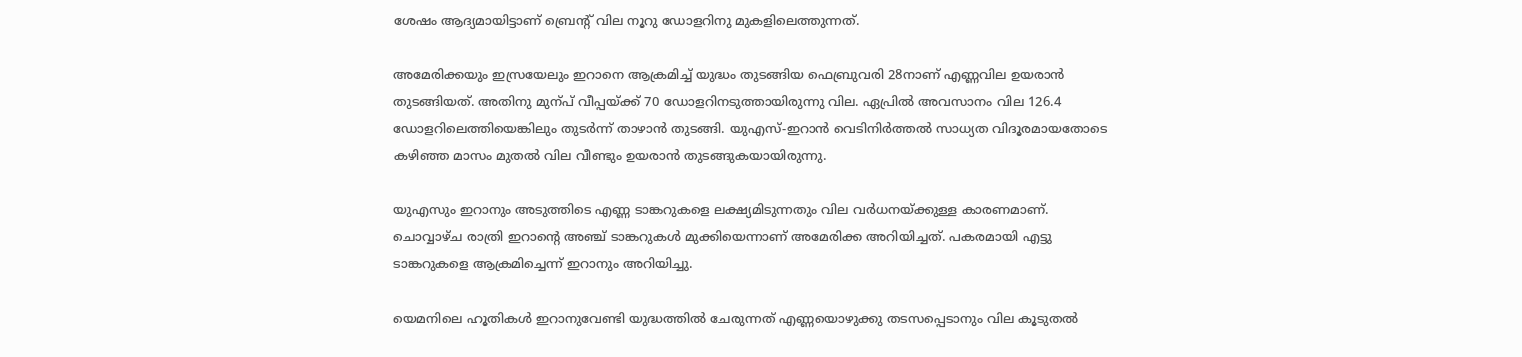ശേഷം ആദ്യമായിട്ടാണ് ബ്രെന്‍റ് വില നൂറു ഡോളറിനു മുകളിലെത്തുന്നത്.

അമേരിക്കയും ഇസ്രയേലും ഇറാനെ ആക്രമിച്ച് യുദ്ധം തുടങ്ങിയ ഫെബ്രുവരി 28നാണ് എണ്ണവില ഉയരാൻ തുടങ്ങിയത്. അതിനു മുന്പ് വീപ്പയ്ക്ക് 70 ഡോളറിനടുത്തായിരുന്നു വില. ഏപ്രിൽ അവസാനം വില 126.4 ഡോളറിലെത്തിയെങ്കിലും തുടർന്ന് താഴാൻ തുടങ്ങി. യുഎസ്-ഇറാൻ വെടിനിർത്തൽ സാധ്യത വിദൂരമായതോടെ കഴിഞ്ഞ മാസം മുതൽ വില വീണ്ടും ഉയരാൻ തുടങ്ങുകയായിരുന്നു.

യുഎസും ഇറാനും അടുത്തിടെ എണ്ണ ടാങ്കറുകളെ ലക്ഷ്യമിടുന്നതും വില വർധനയ്ക്കുള്ള കാരണമാണ്. ചൊവ്വാഴ്ച രാത്രി ഇറാന്‍റെ അഞ്ച് ടാങ്കറുകൾ മുക്കിയെന്നാണ് അമേരിക്ക അറിയിച്ചത്. പകരമായി എട്ടു ടാങ്കറുകളെ ആക്രമിച്ചെന്ന് ഇറാനും അറിയിച്ചു.

യെമനിലെ ഹൂതികൾ ഇറാനുവേണ്ടി യുദ്ധത്തിൽ ചേരുന്നത് എണ്ണയൊഴുക്കു തടസപ്പെടാനും വില കൂടുതൽ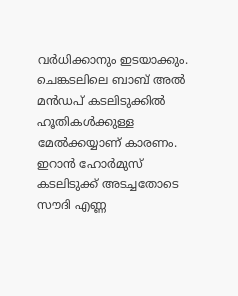വർധിക്കാനും ഇടയാക്കും. ചെങ്കടലിലെ ബാബ് അൽ മൻഡപ് കടലിടുക്കിൽ ഹൂതികൾക്കുള്ള മേൽക്കയ്യാണ് കാരണം. ഇറാൻ ഹോർമുസ് കടലിടുക്ക് അടച്ചതോടെ സൗദി എണ്ണ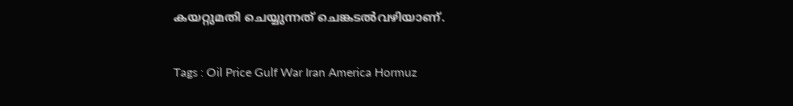കയറ്റുമതി ചെയ്യുന്നത് ചെങ്കടൽവഴിയാണ്.

Tags : Oil Price Gulf War Iran America Hormuz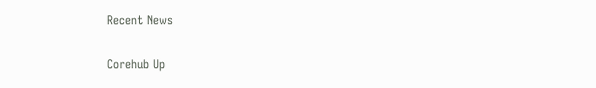Recent News

Corehub Up